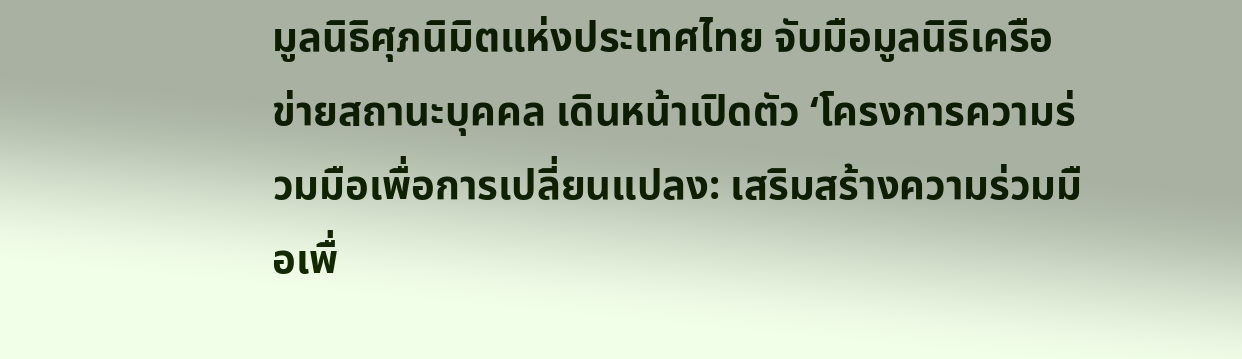มูลนิธิศุภนิมิตแห่งประเทศไทย จับมือมูลนิธิเครือข่ายสถานะบุคคล เดินหน้าเปิดตัว ‘โครงการความร่วมมือเพื่อการเปลี่ยนแปลง: เสริมสร้างความร่วมมือเพื่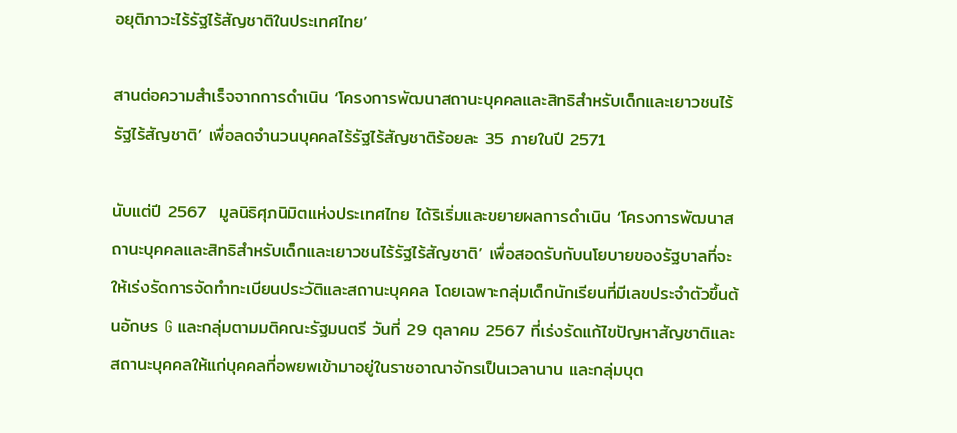อยุติภาวะไร้รัฐไร้สัญชาติในประเทศไทย’

สานต่อความสำเร็จจากการดำเนิน ‘โครงการพัฒนาสถานะบุคคลและสิทธิสำหรับเด็กและเยาวชนไร้รัฐไร้สัญชาติ’ เพื่อลดจำนวนบุคคลไร้รัฐไร้สัญชาติร้อยละ 35 ภายในปี 2571

นับแต่ปี 2567  มูลนิธิศุภนิมิตแห่งประเทศไทย ได้ริเริ่มและขยายผลการดำเนิน ‘โครงการพัฒนาสถานะบุคคลและสิทธิสำหรับเด็กและเยาวชนไร้รัฐไร้สัญชาติ’ เพื่อสอดรับกับนโยบายของรัฐบาลที่จะให้เร่งรัดการจัดทำทะเบียนประวัติและสถานะบุคคล โดยเฉพาะกลุ่มเด็กนักเรียนที่มีเลขประจำตัวขึ้นต้นอักษร G และกลุ่มตามมติคณะรัฐมนตรี วันที่ 29 ตุลาคม 2567 ที่เร่งรัดแก้ไขปัญหาสัญชาติและสถานะบุคคลให้แก่บุคคลที่อพยพเข้ามาอยู่ในราชอาณาจักรเป็นเวลานาน และกลุ่มบุต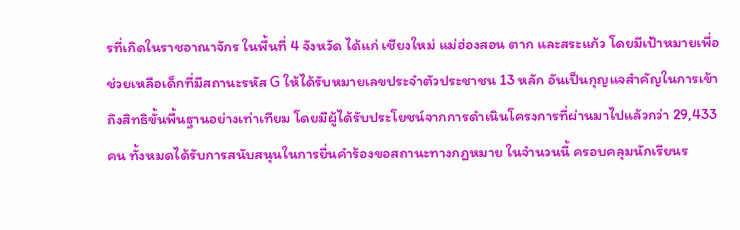รที่เกิดในราชอาณาจักร ในพื้นที่ 4 จังหวัด ได้แก่ เชียงใหม่ แม่ฮ่องสอน ตาก และสระแก้ว โดยมีเป้าหมายเพื่อช่วยเหลือเด็กที่มีสถานะรหัส G ให้ได้รับหมายเลขประจำตัวประชาชน 13 หลัก อันเป็นกุญแจสำคัญในการเข้าถึงสิทธิขั้นพื้นฐานอย่างเท่าเทียม โดยมีผู้ได้รับประโยชน์จากการดำเนินโครงการที่ผ่านมาไปแล้วกว่า 29,433 คน ทั้งหมดได้รับการสนับสนุนในการยื่นคำร้องขอสถานะทางกฎหมาย ในจำนวนนี้ ครอบคลุมนักเรียนร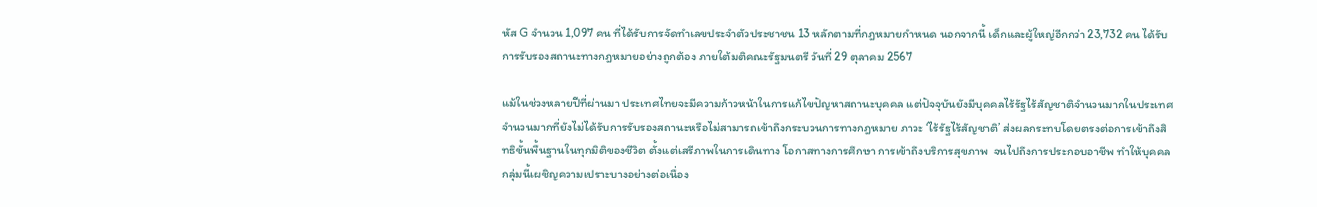หัส G จำนวน 1,097 คน ที่ได้รับการจัดทำเลขประจำตัวประชาชน 13 หลักตามที่กฎหมายกำหนด นอกจากนี้ เด็กและผู้ใหญ่อีกกว่า 23,732 คน ได้รับการรับรองสถานะทางกฎหมายอย่างถูกต้อง ภายใต้มติคณะรัฐมนตรี วันที่ 29 ตุลาคม 2567

แม้ในช่วงหลายปีที่ผ่านมา ประเทศไทยจะมีความก้าวหน้าในการแก้ไขปัญหาสถานะบุคคล แต่ปัจจุบันยังมีบุคคลไร้รัฐไร้สัญชาติจำนวนมากในประเทศจำนวนมากที่ยังไม่ได้รับการรับรองสถานะหรือไม่สามารถเข้าถึงกระบวนการทางกฎหมาย ภาวะ ‘ไร้รัฐไร้สัญชาติ’ ส่งผลกระทบโดยตรงต่อการเข้าถึงสิทธิขั้นพื้นฐานในทุกมิติของชีวิต ตั้งแต่เสรีภาพในการเดินทาง โอกาสทางการศึกษา การเข้าถึงบริการสุขภาพ  จนไปถึงการประกอบอาชีพ ทำให้บุคคลกลุ่มนี้เผชิญความเปราะบางอย่างต่อเนื่อง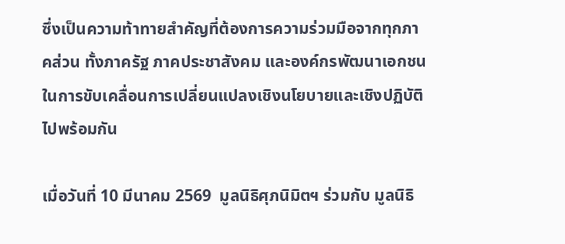ซึ่งเป็นความท้าทายสำคัญที่ต้องการความร่วมมือจากทุกภาคส่วน ทั้งภาครัฐ ภาคประชาสังคม และองค์กรพัฒนาเอกชนในการขับเคลื่อนการเปลี่ยนแปลงเชิงนโยบายและเชิงปฏิบัติไปพร้อมกัน

เมื่อวันที่ 10 มีนาคม 2569  มูลนิธิศุภนิมิตฯ ร่วมกับ มูลนิธิ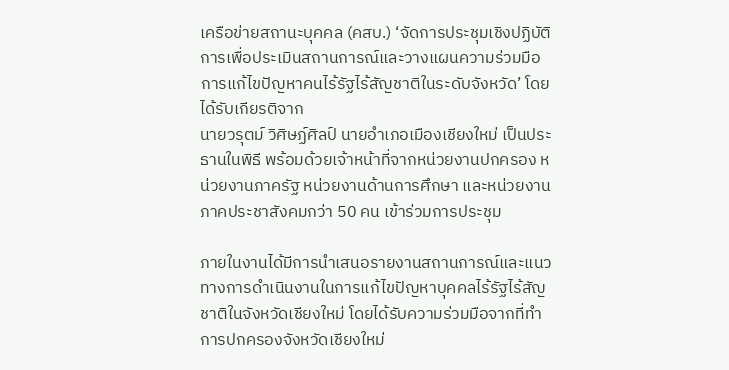เครือข่ายสถานะบุคคล (คสบ.) ‘จัดการประชุมเชิงปฏิบัติการเพื่อประเมินสถานการณ์และวางแผนความร่วมมือการแก้ไขปัญหาคนไร้รัฐไร้สัญชาติในระดับจังหวัด’ โดยได้รับเกียรติจาก
นายวรุตม์ วิศิษฏ์ศิลป์ นายอำเภอเมืองเชียงใหม่ เป็นประธานในพิธี พร้อมด้วยเจ้าหน้าที่จากหน่วยงานปกครอง หน่วยงานภาครัฐ หน่วยงานด้านการศึกษา และหน่วยงานภาคประชาสังคมกว่า 50 คน เข้าร่วมการประชุม

ภายในงานได้มีการนำเสนอรายงานสถานการณ์และแนวทางการดำเนินงานในการแก้ไขปัญหาบุคคลไร้รัฐไร้สัญชาติในจังหวัดเชียงใหม่ โดยได้รับความร่วมมือจากที่ทำการปกครองจังหวัดเชียงใหม่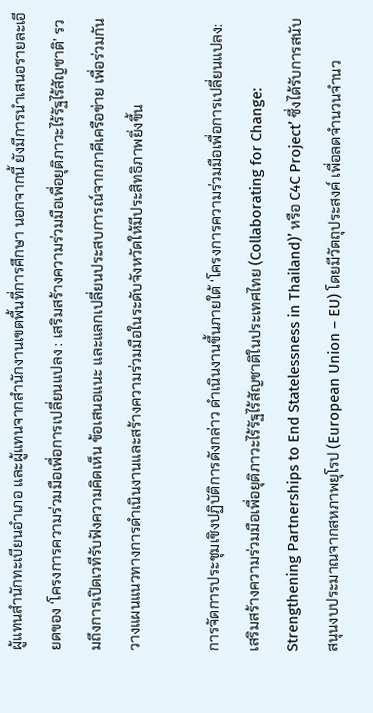ผู้แทนสำนักทะเบียนอำเภอ และผู้แทนจากสำนักงานเขตพื้นที่การศึกษา นอกจากนี้ ยังมีการนำเสนอรายละเอียดของ ‘โครงการความร่วมมือเพื่อการเปลี่ยนแปลง : เสริมสร้างความร่วมมือเพื่อยุติภาวะไร้รัฐไร้สัญชาติ’ รวมถึงการเปิดเวทีรับฟังความคิดเห็น ข้อเสนอแนะ และแลกเปลี่ยนประสบการณ์จากภาคีเครือข่าย เพื่อร่วมกันวางแผนแนวทางการดำเนินงานและสร้างความร่วมมือในระดับจังหวัดให้มีประสิทธิภาพยิ่งขึ้น

การจัดการประชุมเชิงปฏิบัติการดังกล่าว ดำเนินงานขึ้นภายใต้ ‘โครงการความร่วมมือเพื่อการเปลี่ยนแปลง: เสริมสร้างความร่วมมือเพื่อยุติภาวะไร้รัฐไร้สัญชาติในประเทศไทย (Collaborating for Change: Strengthening Partnerships to End Statelessness in Thailand)’ หรือ C4C Project’ ซึ่งได้รับการสนับสนุนงบประมาณจากสหภาพยุโรป (European Union – EU) โดยมีวัตถุประสงค์ เพื่อลดจำนวนจำนว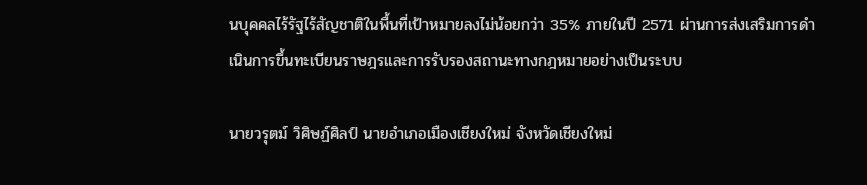นบุคคลไร้รัฐไร้สัญชาติในพื้นที่เป้าหมายลงไม่น้อยกว่า 35% ภายในปี 2571 ผ่านการส่งเสริมการดำเนินการขึ้นทะเบียนราษฎรและการรับรองสถานะทางกฎหมายอย่างเป็นระบบ

นายวรุตม์ วิศิษฏ์ศิลป์ นายอำเภอเมืองเชียงใหม่ จังหวัดเชียงใหม่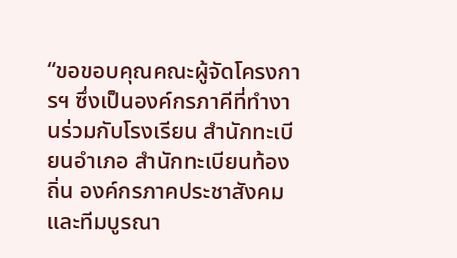“ขอขอบคุณคณะผู้จัดโครงการฯ ซึ่งเป็นองค์กรภาคีที่ทำงานร่วมกับโรงเรียน สำนักทะเบียนอำเภอ สำนักทะเบียนท้องถิ่น องค์กรภาคประชาสังคม และทีมบูรณา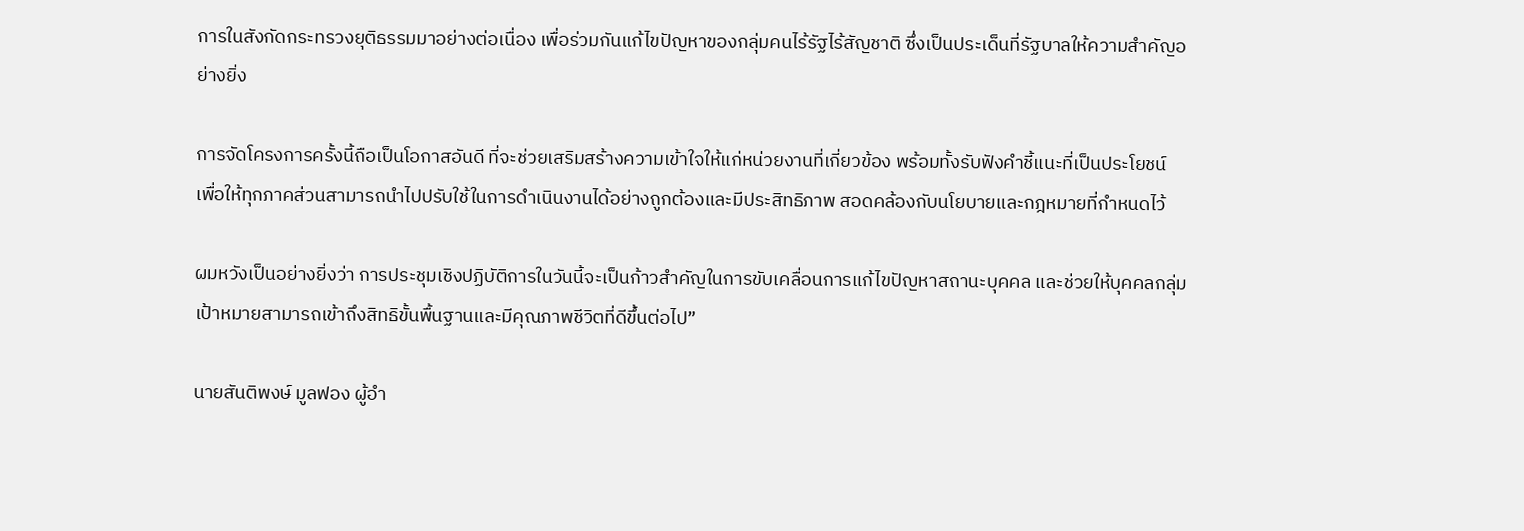การในสังกัดกระทรวงยุติธรรมมาอย่างต่อเนื่อง เพื่อร่วมกันแก้ไขปัญหาของกลุ่มคนไร้รัฐไร้สัญชาติ ซึ่งเป็นประเด็นที่รัฐบาลให้ความสำคัญอย่างยิ่ง

การจัดโครงการครั้งนี้ถือเป็นโอกาสอันดี ที่จะช่วยเสริมสร้างความเข้าใจให้แก่หน่วยงานที่เกี่ยวข้อง พร้อมทั้งรับฟังคำชี้แนะที่เป็นประโยชน์ เพื่อให้ทุกภาคส่วนสามารถนำไปปรับใช้ในการดำเนินงานได้อย่างถูกต้องและมีประสิทธิภาพ สอดคล้องกับนโยบายและกฎหมายที่กำหนดไว้

ผมหวังเป็นอย่างยิ่งว่า การประชุมเชิงปฏิบัติการในวันนี้จะเป็นก้าวสำคัญในการขับเคลื่อนการแก้ไขปัญหาสถานะบุคคล และช่วยให้บุคคลกลุ่มเป้าหมายสามารถเข้าถึงสิทธิขั้นพื้นฐานและมีคุณภาพชีวิตที่ดีขึ้นต่อไป”

นายสันติพงษ์ มูลฟอง ผู้อำ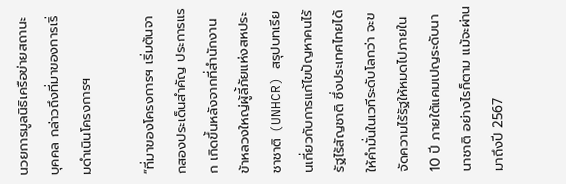นวยการมูลนิธิเครือข่ายสถานะบุคคล กล่าวถึงที่มาของการเริ่มดำเนินโครงการฯ

“ที่มาของโครงการฯ เริ่มต้นจากสองประเด็นสำคัญ ประการแรก เกิดขึ้นหลังจากที่สำนักงานข้าหลวงใหญ่ผู้ลี้ภัยแห่งสหประชาชาติ (UNHCR) สรุปบทเรียนเกี่ยวกับการแก้ไขปัญหาคนไร้รัฐไร้สัญชาติ ซึ่งประเทศไทยได้ให้คำมั่นในเวทีระดับโลกว่า จะขจัดความไร้รัฐให้หมดไปภายใน 10 ปี ภายใต้แคมเปญระดับนานาชาติ อย่างไรก็ตาม แม้จะผ่านมาถึงปี 2567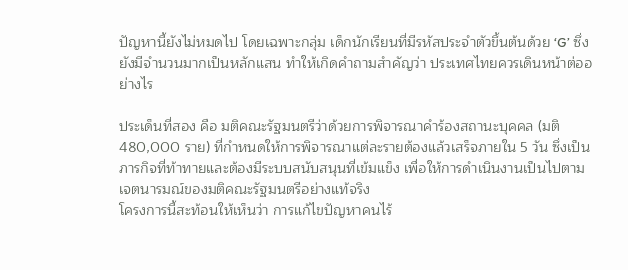ปัญหานี้ยังไม่หมดไป โดยเฉพาะกลุ่ม เด็กนักเรียนที่มีรหัสประจำตัวขึ้นต้นด้วย ‘G’ ซึ่งยังมีจำนวนมากเป็นหลักแสน ทำให้เกิดคำถามสำคัญว่า ประเทศไทยควรเดินหน้าต่ออย่างไร

ประเด็นที่สอง คือ มติคณะรัฐมนตรีว่าด้วยการพิจารณาคำร้องสถานะบุคคล (มติ 480,000 ราย) ที่กำหนดให้การพิจารณาแต่ละรายต้องแล้วเสร็จภายใน 5 วัน ซึ่งเป็นภารกิจที่ท้าทายและต้องมีระบบสนับสนุนที่เข้มแข็ง เพื่อให้การดำเนินงานเป็นไปตามเจตนารมณ์ของมติคณะรัฐมนตรีอย่างแท้จริง
โครงการนี้สะท้อนให้เห็นว่า การแก้ไขปัญหาคนไร้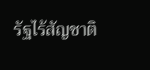รัฐไร้สัญชาติ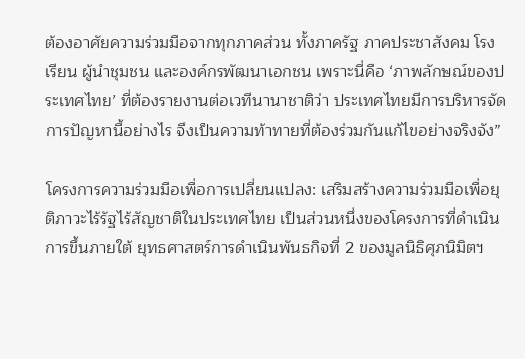ต้องอาศัยความร่วมมือจากทุกภาคส่วน ทั้งภาครัฐ ภาคประชาสังคม โรงเรียน ผู้นำชุมชน และองค์กรพัฒนาเอกชน เพราะนี่คือ ‘ภาพลักษณ์ของประเทศไทย’ ที่ต้องรายงานต่อเวทีนานาชาติว่า ประเทศไทยมีการบริหารจัดการปัญหานี้อย่างไร จึงเป็นความท้าทายที่ต้องร่วมกันแก้ไขอย่างจริงจัง”

โครงการความร่วมมือเพื่อการเปลี่ยนแปลง: เสริมสร้างความร่วมมือเพื่อยุติภาวะไร้รัฐไร้สัญชาติในประเทศไทย เป็นส่วนหนึ่งของโครงการที่ดำเนินการขึ้นภายใต้ ยุทธศาสตร์การดำเนินพันธกิจที่ 2 ของมูลนิธิศุภนิมิตฯ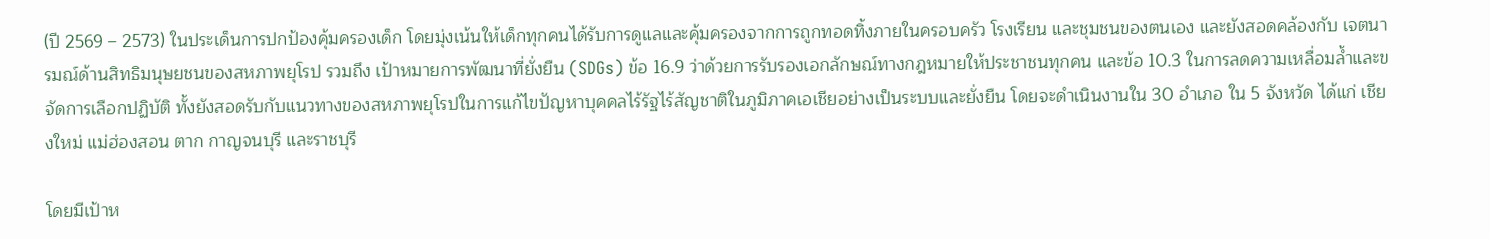(ปี 2569 – 2573) ในประเด็นการปกป้องคุ้มครองเด็ก โดยมุ่งเน้นให้เด็กทุกคนได้รับการดูแลและคุ้มครองจากการถูกทอดทิ้งภายในครอบครัว โรงเรียน และชุมชนของตนเอง และยังสอดคล้องกับ เจตนารมณ์ด้านสิทธิมนุษยชนของสหภาพยุโรป รวมถึง เป้าหมายการพัฒนาที่ยั่งยืน (SDGs) ข้อ 16.9 ว่าด้วยการรับรองเอกลักษณ์ทางกฎหมายให้ประชาชนทุกคน และข้อ 10.3 ในการลดความเหลื่อมล้ำและขจัดการเลือกปฏิบัติ ทั้งยังสอดรับกับแนวทางของสหภาพยุโรปในการแก้ไขปัญหาบุคคลไร้รัฐไร้สัญชาติในภูมิภาคเอเชียอย่างเป็นระบบและยั่งยืน โดยจะดำเนินงานใน 30 อำเภอ ใน 5 จังหวัด ได้แก่ เชียงใหม่ แม่ฮ่องสอน ตาก กาญจนบุรี และราชบุรี

โดยมีเป้าห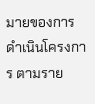มายของการดำเนินโครงการ ตามราย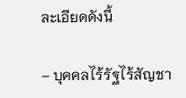ละเอียดดังนี้

– บุคคลไร้รัฐไร้สัญชา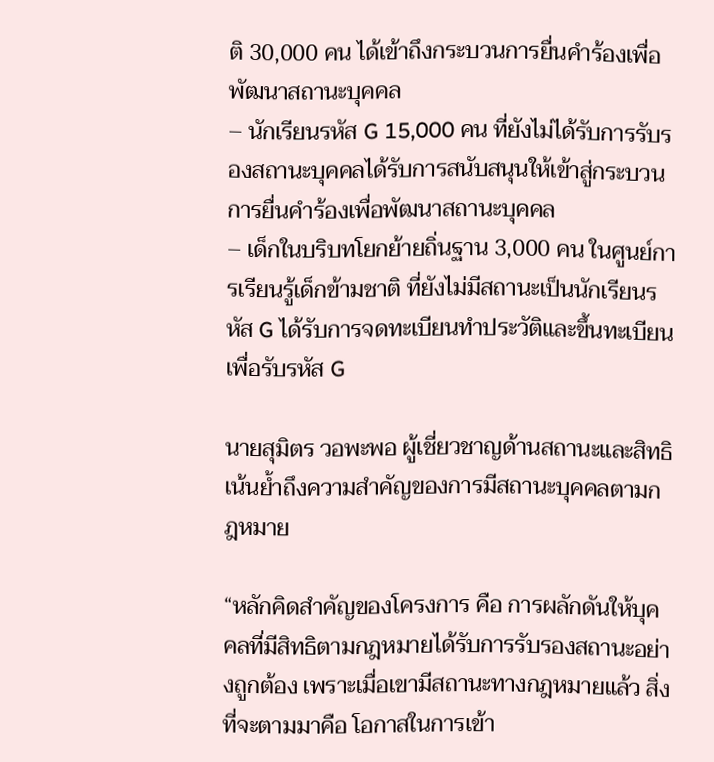ติ 30,000 คน ได้เข้าถึงกระบวนการยื่นคำร้องเพื่อพัฒนาสถานะบุคคล
– นักเรียนรหัส G 15,000 คน ที่ยังไม่ได้รับการรับรองสถานะบุคคลได้รับการสนับสนุนให้เข้าสู่กระบวนการยื่นคำร้องเพื่อพัฒนาสถานะบุคคล
– เด็กในบริบทโยกย้ายถิ่นฐาน 3,000 คน ในศูนย์การเรียนรู้เด็กข้ามชาติ ที่ยังไม่มีสถานะเป็นนักเรียนรหัส G ได้รับการจดทะเบียนทำประวัติและขึ้นทะเบียนเพื่อรับรหัส G

นายสุมิตร วอพะพอ ผู้เชี่ยวชาญด้านสถานะและสิทธิ เน้นย้ำถึงความสำคัญของการมีสถานะบุคคลตามกฎหมาย

“หลักคิดสำคัญของโครงการ คือ การผลักดันให้บุคคลที่มีสิทธิตามกฎหมายได้รับการรับรองสถานะอย่างถูกต้อง เพราะเมื่อเขามีสถานะทางกฎหมายแล้ว สิ่งที่จะตามมาคือ โอกาสในการเข้า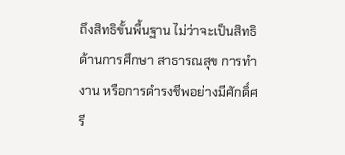ถึงสิทธิขั้นพื้นฐาน ไม่ว่าจะเป็นสิทธิด้านการศึกษา สาธารณสุข การทำงาน หรือการดำรงชีพอย่างมีศักดิ์ศรี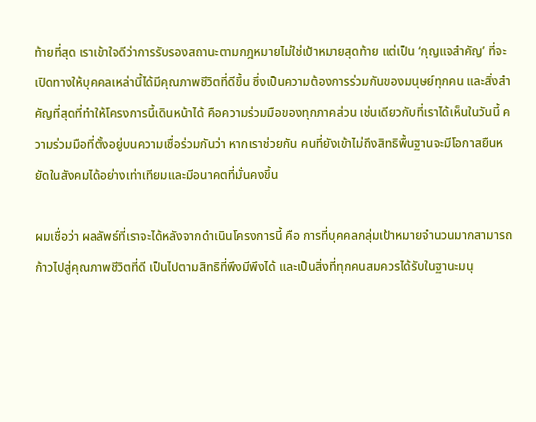ท้ายที่สุด เราเข้าใจดีว่าการรับรองสถานะตามกฎหมายไม่ใช่เป้าหมายสุดท้าย แต่เป็น ‘กุญแจสำคัญ’ ที่จะเปิดทางให้บุคคลเหล่านี้ได้มีคุณภาพชีวิตที่ดีขึ้น ซึ่งเป็นความต้องการร่วมกันของมนุษย์ทุกคน และสิ่งสำคัญที่สุดที่ทำให้โครงการนี้เดินหน้าได้ คือความร่วมมือของทุกภาคส่วน เช่นเดียวกับที่เราได้เห็นในวันนี้ ความร่วมมือที่ตั้งอยู่บนความเชื่อร่วมกันว่า หากเราช่วยกัน คนที่ยังเข้าไม่ถึงสิทธิพื้นฐานจะมีโอกาสยืนหยัดในสังคมได้อย่างเท่าเทียมและมีอนาคตที่มั่นคงขึ้น

ผมเชื่อว่า ผลลัพธ์ที่เราจะได้หลังจากดำเนินโครงการนี้ คือ การที่บุคคลกลุ่มเป้าหมายจำนวนมากสามารถก้าวไปสู่คุณภาพชีวิตที่ดี เป็นไปตามสิทธิที่พึงมีพึงได้ และเป็นสิ่งที่ทุกคนสมควรได้รับในฐานะมนุ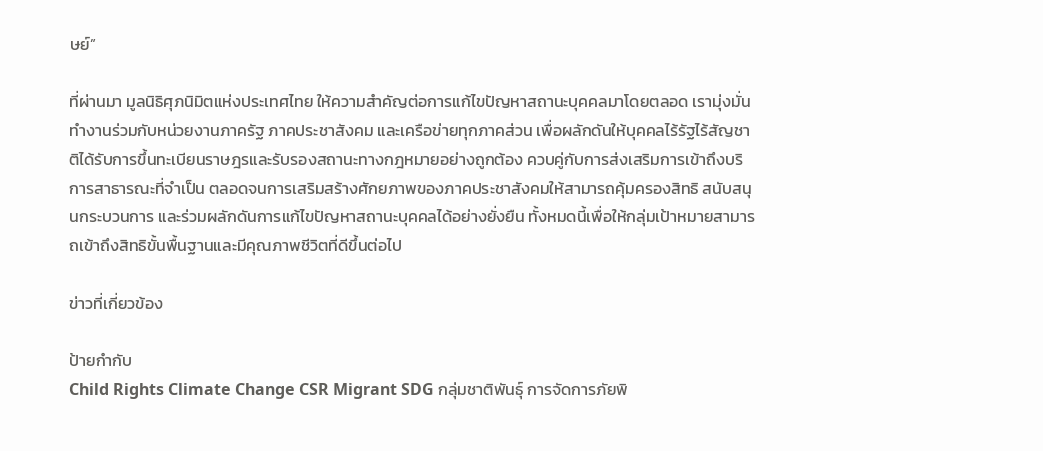ษย์”

ที่ผ่านมา มูลนิธิศุภนิมิตแห่งประเทศไทย ให้ความสำคัญต่อการแก้ไขปัญหาสถานะบุคคลมาโดยตลอด เรามุ่งมั่นทำงานร่วมกับหน่วยงานภาครัฐ ภาคประชาสังคม และเครือข่ายทุกภาคส่วน เพื่อผลักดันให้บุคคลไร้รัฐไร้สัญชาติได้รับการขึ้นทะเบียนราษฎรและรับรองสถานะทางกฎหมายอย่างถูกต้อง ควบคู่กับการส่งเสริมการเข้าถึงบริการสาธารณะที่จำเป็น ตลอดจนการเสริมสร้างศักยภาพของภาคประชาสังคมให้สามารถคุ้มครองสิทธิ สนับสนุนกระบวนการ และร่วมผลักดันการแก้ไขปัญหาสถานะบุคคลได้อย่างยั่งยืน ทั้งหมดนี้เพื่อให้กลุ่มเป้าหมายสามารถเข้าถึงสิทธิขั้นพื้นฐานและมีคุณภาพชีวิตที่ดีขึ้นต่อไป

ข่าวที่เกี่ยวข้อง

ป้ายกำกับ
Child Rights Climate Change CSR Migrant SDG กลุ่มชาติพันธุ์ การจัดการภัยพิ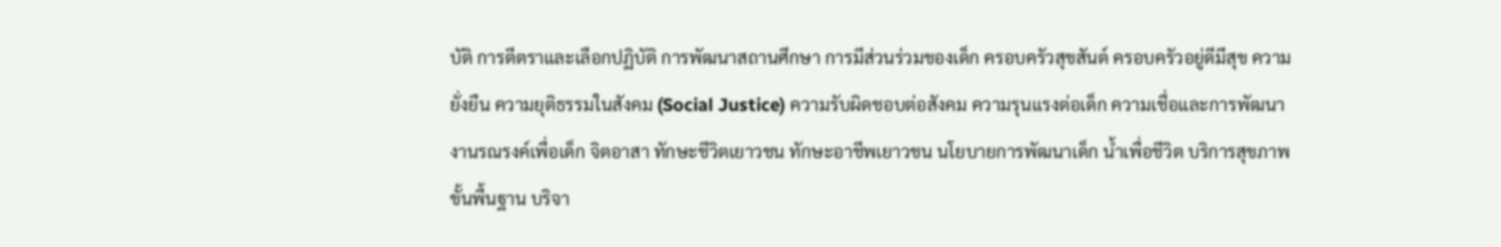บัติ การตีตราและเลือกปฏิบัติ การพัฒนาสถานศึกษา การมีส่วนร่วมของเด็ก ครอบครัวสุขสันต์ ครอบครัวอยู่ดีมีสุข ความยั่งยืน ความยุติธรรมในสังคม (Social Justice) ความรับผิดชอบต่อสังคม ความรุนแรงต่อเด็ก ความเชื่อและการพัฒนา งานรณรงค์เพื่อเด็ก จิตอาสา ทักษะชีวิตเยาวชน ทักษะอาชีพเยาวชน นโยบายการพัฒนาเด็ก น้ำเพื่อชีวิต บริการสุขภาพขั้นพื้นฐาน บริจา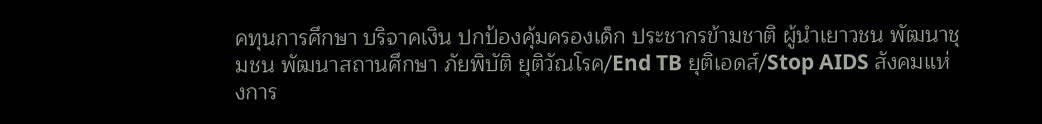คทุนการศึกษา บริจาคเงิน ปกป้องคุ้มครองเด็ก ประชากรข้ามชาติ ผู้นำเยาวชน พัฒนาชุมชน พัฒนาสถานศึกษา ภัยพิบัติ ยุติวัณโรค/End TB ยุติเอดส์/Stop AIDS สังคมแห่งการ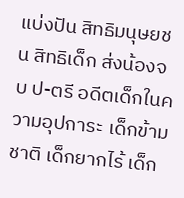แบ่งปัน สิทธิมนุษยชน สิทธิเด็ก ส่งน้องจบ ป-ตรี อดีตเด็กในความอุปการะ เด็กข้ามชาติ เด็กยากไร้ เด็ก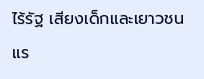ไร้รัฐ เสียงเด็กและเยาวชน แร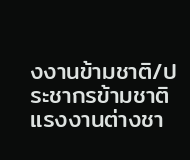งงานข้ามชาติ/ประชากรข้ามชาติ แรงงานต่างชา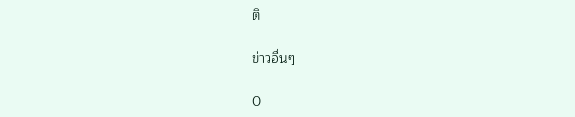ติ

ข่าวอื่นๆ

0